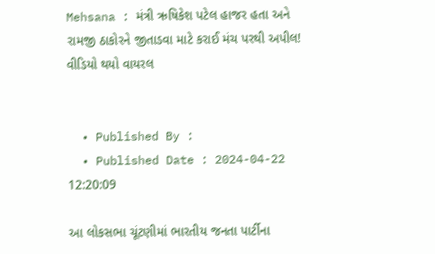Mehsana : મંત્રી ઋષિકેશ પટેલ હાજર હતા અને રામજી ઠાકોરને જીતાડવા માટે કરાઈ મંચ પરથી અપીલ! વીડિયો થયો વાયરલ


  • Published By :
  • Published Date : 2024-04-22 12:20:09

આ લોકસભા ચૂંટણીમાં ભારતીય જનતા પાર્ટીના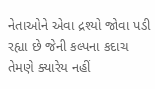નેતાઓને એવા દ્રશ્યો જોવા પડી રહ્યા છે જેની કલ્પના કદાચ તેમણે ક્યારેય નહીં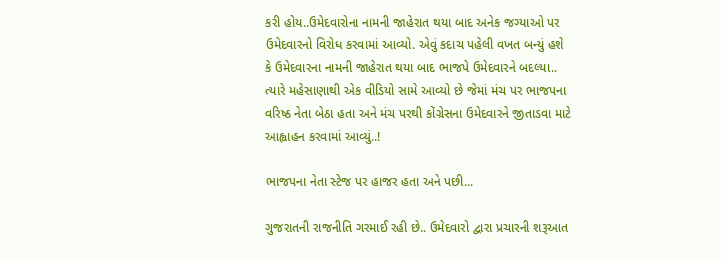કરી હોય..ઉમેદવારોના નામની જાહેરાત થયા બાદ અનેક જગ્યાઓ પર ઉમેદવારનો વિરોધ કરવામાં આવ્યો. એવું કદાચ પહેલી વખત બન્યું હશે કે ઉમેદવારના નામની જાહેરાત થયા બાદ ભાજપે ઉમેદવારને બદલ્યા.. ત્યારે મહેસાણાથી એક વીડિયો સામે આવ્યો છે જેમાં મંચ પર ભાજપના વરિષ્ઠ નેતા બેઠા હતા અને મંચ પરથી કોંગ્રેસના ઉમેદવારને જીતાડવા માટે આહ્વાહન કરવામાં આવ્યું..!

ભાજપના નેતા સ્ટેજ પર હાજર હતા અને પછી...

ગુજરાતની રાજનીતિ ગરમાઈ રહી છે.. ઉમેદવારો દ્વારા પ્રચારની શરૂઆત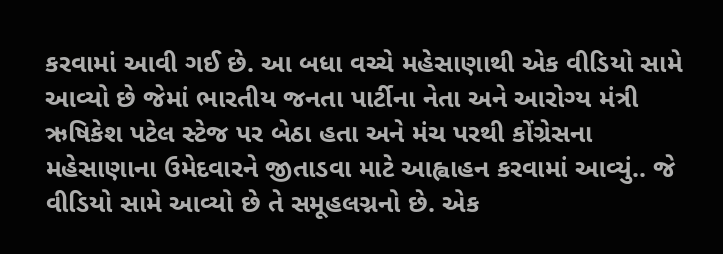કરવામાં આવી ગઈ છે. આ બધા વચ્ચે મહેસાણાથી એક વીડિયો સામે આવ્યો છે જેમાં ભારતીય જનતા પાર્ટીના નેતા અને આરોગ્ય મંત્રી ઋષિકેશ પટેલ સ્ટેજ પર બેઠા હતા અને મંચ પરથી કોંગ્રેસના મહેસાણાના ઉમેદવારને જીતાડવા માટે આહ્વાહન કરવામાં આવ્યું.. જે વીડિયો સામે આવ્યો છે તે સમૂહલગ્નનો છે. એક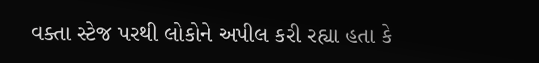વક્તા સ્ટેજ પરથી લોકોને અપીલ કરી રહ્યા હતા કે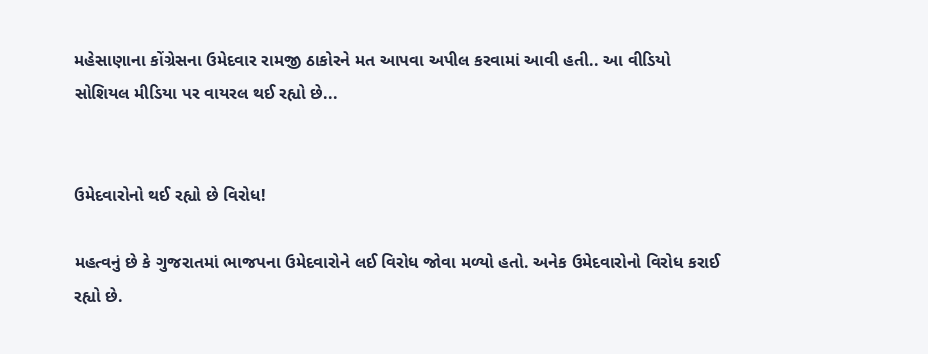મહેસાણાના કોંગ્રેસના ઉમેદવાર રામજી ઠાકોરને મત આપવા અપીલ કરવામાં આવી હતી.. આ વીડિયો સોશિયલ મીડિયા પર વાયરલ થઈ રહ્યો છે...


ઉમેદવારોનો થઈ રહ્યો છે વિરોધ!

મહત્વનું છે કે ગુજરાતમાં ભાજપના ઉમેદવારોને લઈ વિરોધ જોવા મળ્યો હતો. અનેક ઉમેદવારોનો વિરોધ કરાઈ રહ્યો છે.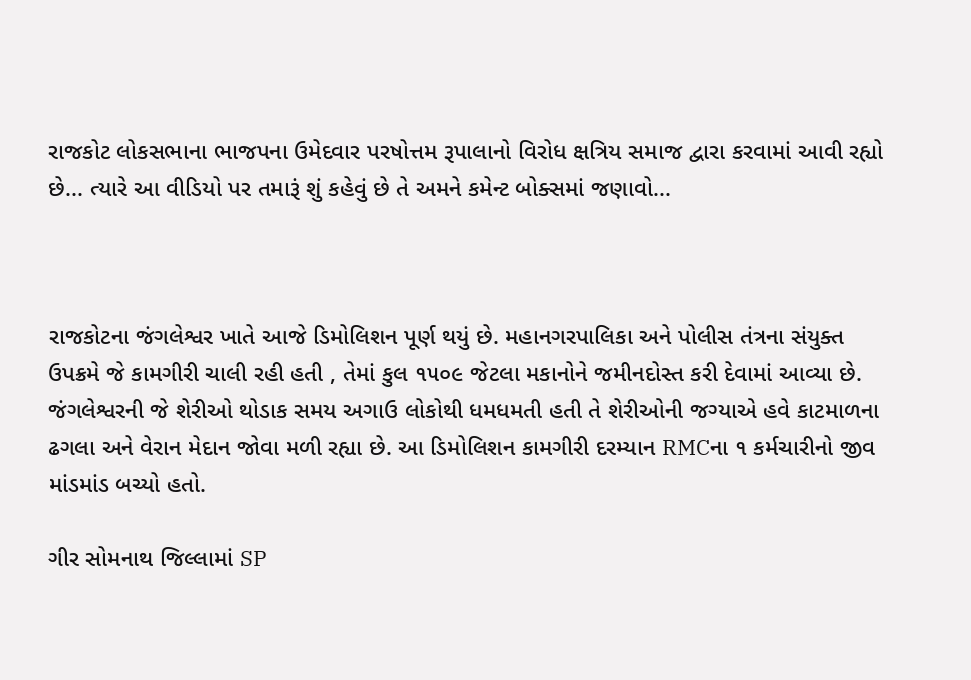રાજકોટ લોકસભાના ભાજપના ઉમેદવાર પરષોત્તમ રૂપાલાનો વિરોધ ક્ષત્રિય સમાજ દ્વારા કરવામાં આવી રહ્યો છે... ત્યારે આ વીડિયો પર તમારૂં શું કહેવું છે તે અમને કમેન્ટ બોક્સમાં જણાવો...



રાજકોટના જંગલેશ્વર ખાતે આજે ડિમોલિશન પૂર્ણ થયું છે. મહાનગરપાલિકા અને પોલીસ તંત્રના સંયુક્ત ઉપક્રમે જે કામગીરી ચાલી રહી હતી , તેમાં કુલ ૧૫૦૯ જેટલા મકાનોને જમીનદોસ્ત કરી દેવામાં આવ્યા છે. જંગલેશ્વરની જે શેરીઓ થોડાક સમય અગાઉ લોકોથી ધમધમતી હતી તે શેરીઓની જગ્યાએ હવે કાટમાળના ઢગલા અને વેરાન મેદાન જોવા મળી રહ્યા છે. આ ડિમોલિશન કામગીરી દરમ્યાન RMCના ૧ કર્મચારીનો જીવ માંડમાંડ બચ્યો હતો.

ગીર સોમનાથ જિલ્લામાં SP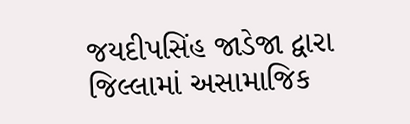જયદીપસિંહ જાડેજા દ્વારા જિલ્લામાં અસામાજિક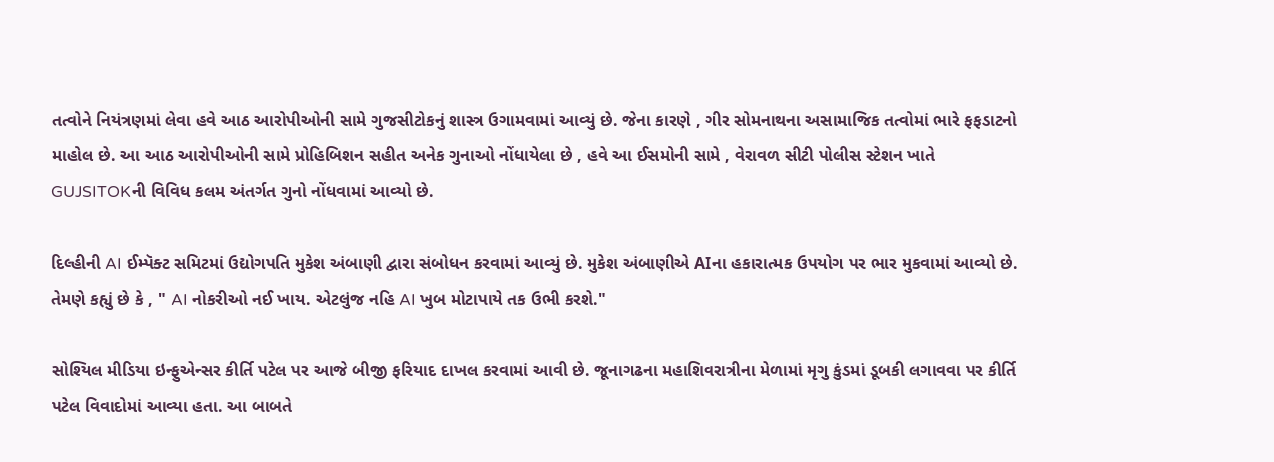તત્વોને નિયંત્રણમાં લેવા હવે આઠ આરોપીઓની સામે ગુજસીટોકનું શાસ્ત્ર ઉગામવામાં આવ્યું છે. જેના કારણે , ગીર સોમનાથના અસામાજિક તત્વોમાં ભારે ફફડાટનો માહોલ છે. આ આઠ આરોપીઓની સામે પ્રોહિબિશન સહીત અનેક ગુનાઓ નોંધાયેલા છે , હવે આ ઈસમોની સામે , વેરાવળ સીટી પોલીસ સ્ટેશન ખાતે GUJSITOKની વિવિધ કલમ અંતર્ગત ગુનો નોંધવામાં આવ્યો છે.

દિલ્હીની AI ઈમ્પૅક્ટ સમિટમાં ઉદ્યોગપતિ મુકેશ અંબાણી દ્વારા સંબોધન કરવામાં આવ્યું છે. મુકેશ અંબાણીએ AIના હકારાત્મક ઉપયોગ પર ભાર મુકવામાં આવ્યો છે. તેમણે કહ્યું છે કે , " AI નોકરીઓ નઈ ખાય. એટલુંજ નહિ AI ખુબ મોટાપાયે તક ઉભી કરશે."

સોશ્યિલ મીડિયા ઇન્ફુએન્સર કીર્તિ પટેલ પર આજે બીજી ફરિયાદ દાખલ કરવામાં આવી છે. જૂનાગઢના મહાશિવરાત્રીના મેળામાં મૃગુ કુંડમાં ડૂબકી લગાવવા પર કીર્તિ પટેલ વિવાદોમાં આવ્યા હતા. આ બાબતે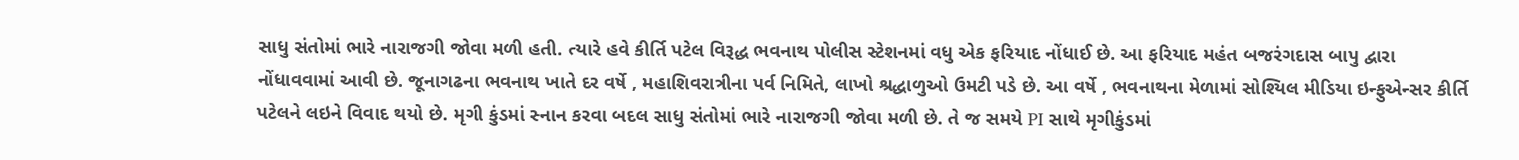સાધુ સંતોમાં ભારે નારાજગી જોવા મળી હતી. ત્યારે હવે કીર્તિ પટેલ વિરૂદ્ધ ભવનાથ પોલીસ સ્ટેશનમાં વધુ એક ફરિયાદ નોંધાઈ છે. આ ફરિયાદ મહંત બજરંગદાસ બાપુ દ્વારા નોંધાવવામાં આવી છે. જૂનાગઢના ભવનાથ ખાતે દર વર્ષે , મહાશિવરાત્રીના પર્વ નિમિતે, લાખો શ્રદ્ધાળુઓ ઉમટી પડે છે. આ વર્ષે , ભવનાથના મેળામાં સોશ્યિલ મીડિયા ઇન્ફુએન્સર કીર્તિ પટેલને લઇને વિવાદ થયો છે. મૃગી કુંડમાં સ્નાન કરવા બદલ સાધુ સંતોમાં ભારે નારાજગી જોવા મળી છે. તે જ સમયે PI સાથે મૃગીકુંડમાં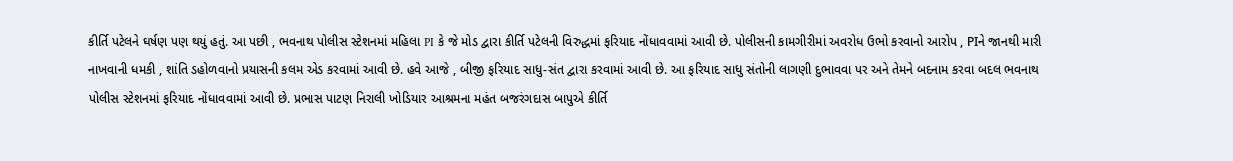કીર્તિ પટેલને ઘર્ષણ પણ થયું હતું. આ પછી , ભવનાથ પોલીસ સ્ટેશનમાં મહિલા PI કે જે મોડ દ્વારા કીર્તિ પટેલની વિરુદ્ધમાં ફરિયાદ નોંધાવવામાં આવી છે. પોલીસની કામગીરીમાં અવરોધ ઉભો કરવાનો આરોપ , PIને જાનથી મારી નાખવાની ધમકી , શાંતિ ડહોળવાનો પ્રયાસની કલમ એડ કરવામાં આવી છે. હવે આજે , બીજી ફરિયાદ સાધુ-સંત દ્વારા કરવામાં આવી છે. આ ફરિયાદ સાધુ સંતોની લાગણી દુભાવવા પર અને તેમને બદનામ કરવા બદલ ભવનાથ પોલીસ સ્ટેશનમાં ફરિયાદ નોંધાવવામાં આવી છે. પ્રભાસ પાટણ નિરાલી ખોડિયાર આશ્રમના મહંત બજરંગદાસ બાપુએ કીર્તિ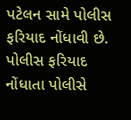પટેલન સામે પોલીસ ફરિયાદ નોંધાવી છે. પોલીસ ફરિયાદ નોંધાતા પોલીસે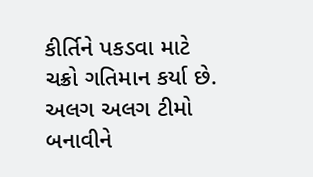કીર્તિને પકડવા માટે ચક્રો ગતિમાન કર્યા છે. અલગ અલગ ટીમો બનાવીને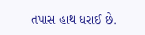તપાસ હાથ ધરાઈ છે.